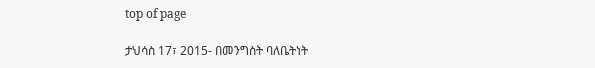top of page

ታህሳስ 17፣ 2015- በመንግስት ባለቤትነት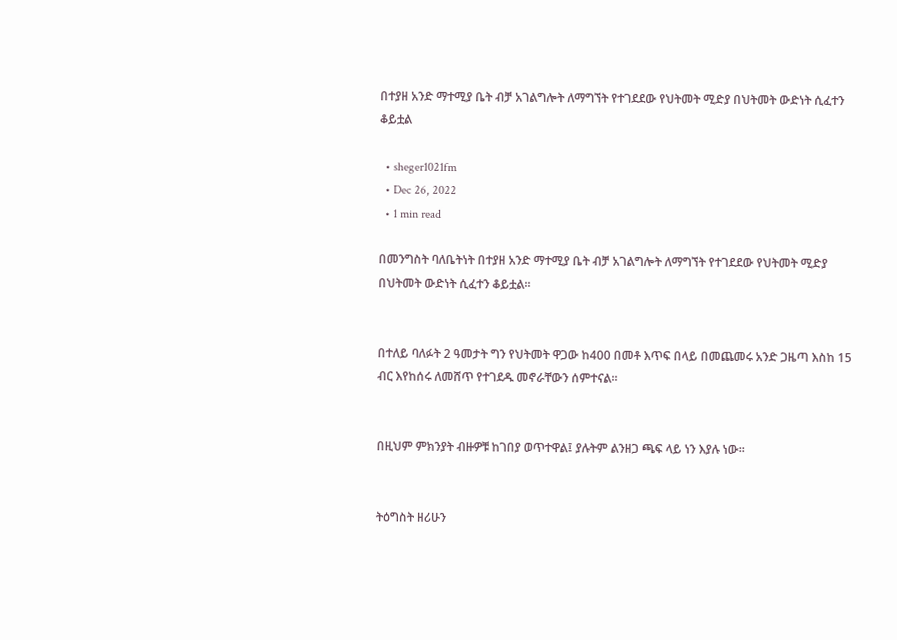በተያዘ አንድ ማተሚያ ቤት ብቻ አገልግሎት ለማግኘት የተገደደው የህትመት ሚድያ በህትመት ውድነት ሲፈተን ቆይቷል

  • sheger1021fm
  • Dec 26, 2022
  • 1 min read

በመንግስት ባለቤትነት በተያዘ አንድ ማተሚያ ቤት ብቻ አገልግሎት ለማግኘት የተገደደው የህትመት ሚድያ በህትመት ውድነት ሲፈተን ቆይቷል፡፡


በተለይ ባለፉት 2 ዓመታት ግን የህትመት ዋጋው ከ400 በመቶ እጥፍ በላይ በመጨመሩ አንድ ጋዜጣ እስከ 15 ብር እየከሰሩ ለመሸጥ የተገደዱ መኖራቸውን ሰምተናል፡፡


በዚህም ምክንያት ብዙዎቹ ከገበያ ወጥተዋል፤ ያሉትም ልንዘጋ ጫፍ ላይ ነን እያሉ ነው፡፡


ትዕግስት ዘሪሁን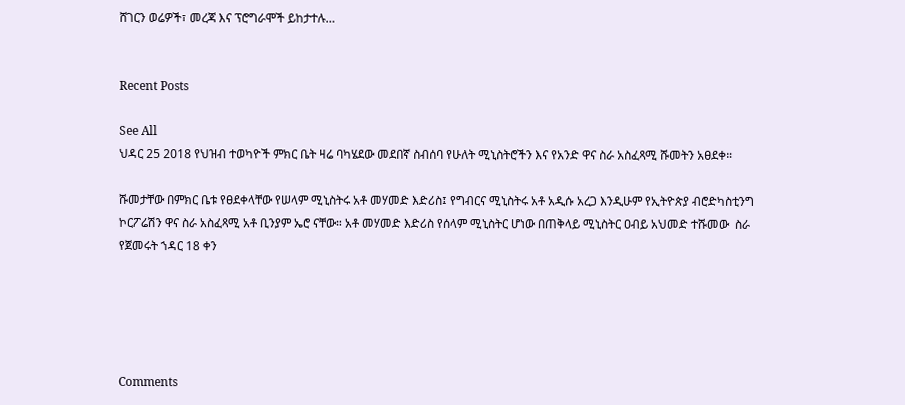ሸገርን ወሬዎች፣ መረጃ እና ፕሮግራሞች ይከታተሉ…


Recent Posts

See All
ህዳር 25 2018 የህዝብ ተወካዮች ምክር ቤት ዛሬ ባካሄደው መደበኛ ስብሰባ የሁለት ሚኒስትሮችን እና የአንድ ዋና ስራ አስፈጻሚ ሹመትን አፀደቀ።

ሹመታቸው በምክር ቤቱ የፀደቀላቸው የሠላም ሚኒስትሩ አቶ መሃመድ እድሪስ፤ የግብርና ሚኒስትሩ አቶ አዲሱ አረጋ እንዲሁም የኢትዮጵያ ብሮድካስቲንግ ኮርፖሬሽን ዋና ስራ አስፈጻሚ አቶ ቢንያም ኤሮ ናቸው። አቶ መሃመድ እድሪስ የሰላም ሚኒስትር ሆነው በጠቅላይ ሚኒስትር ዐብይ አህመድ ተሹመው  ስራ የጀመሩት ኀዳር 18 ቀን





Comments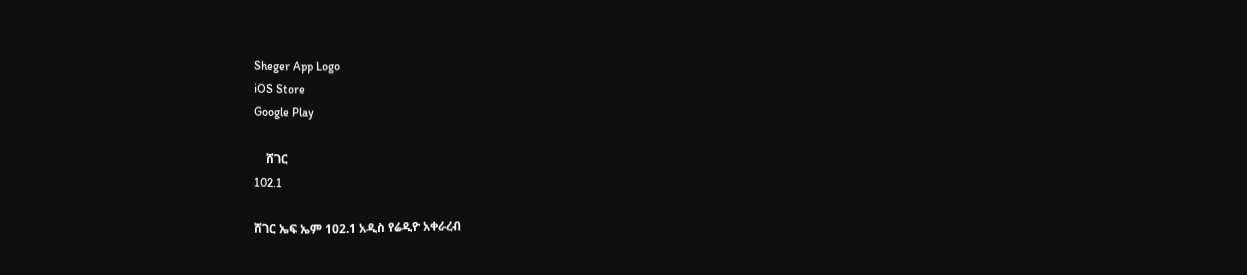Sheger App Logo
iOS Store
Google Play

    ሸገር
102.1

ሸገር ኤፍ ኤም 102.1 አዲስ የሬዲዮ አቀራረብ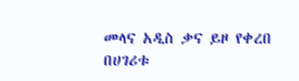መላና አዲስ ቃና ይዞ የቀረበ በሀገሪቱ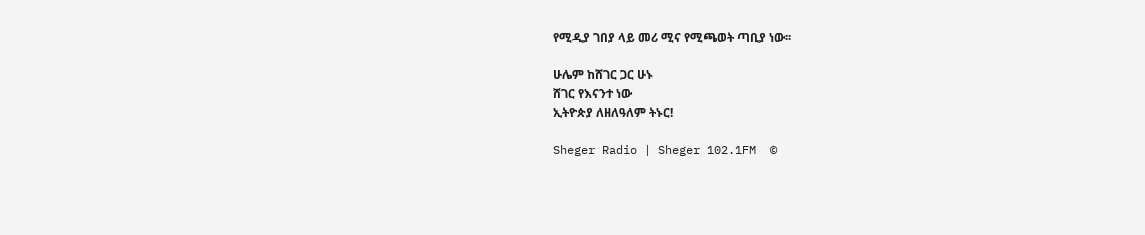የሚዲያ ገበያ ላይ መሪ ሚና የሚጫወት ጣቢያ ነው፡፡

ሁሌም ከሸገር ጋር ሁኑ
ሸገር የእናንተ ነው
ኢትዮጵያ ለዘለዓለም ትኑር!

Sheger Radio | Sheger 102.1FM  ©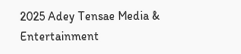2025 Adey Tensae Media & Entertainment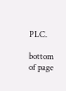PLC.

bottom of page